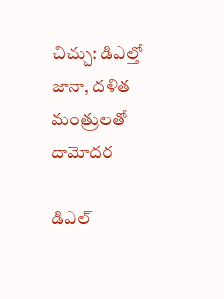చిచ్చు: డిఎల్తో జానా, దళిత మంత్రులతో దామోదర

డిఎల్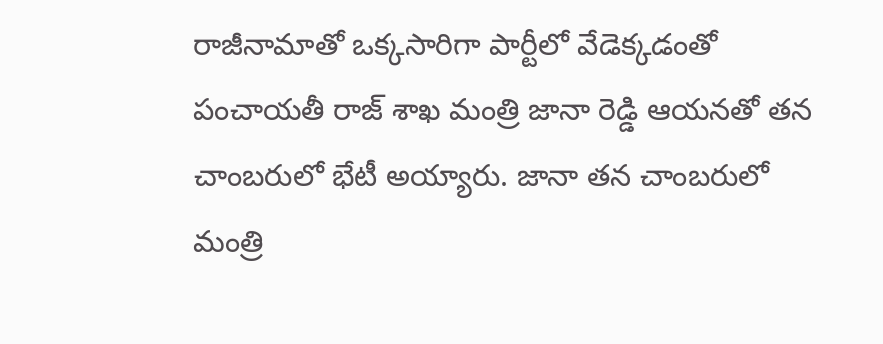రాజీనామాతో ఒక్కసారిగా పార్టీలో వేడెక్కడంతో పంచాయతీ రాజ్ శాఖ మంత్రి జానా రెడ్డి ఆయనతో తన చాంబరులో భేటీ అయ్యారు. జానా తన చాంబరులో మంత్రి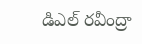డిఎల్ రవీంద్రా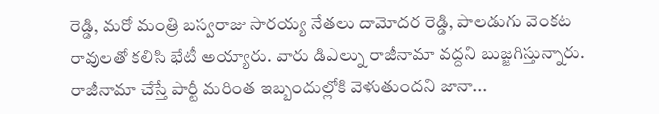రెడ్డి, మరో మంత్రి బస్వరాజు సారయ్య నేతలు దామోదర రెడ్డి, పాలడుగు వెంకట రావులతో కలిసి భేటీ అయ్యారు. వారు డిఎల్ను రాజీనామా వద్దని బుజ్జగిస్తున్నారు. రాజీనామా చేస్తే పార్టీ మరింత ఇబ్బందుల్లోకి వెళుతుందని జానా...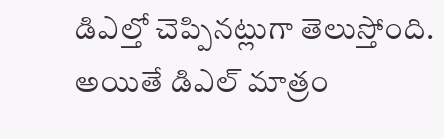డిఎల్తో చెప్పినట్లుగా తెలుస్తోంది. అయితే డిఎల్ మాత్రం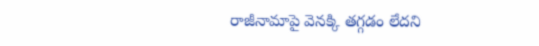రాజీనామాపై వెనక్కి తగ్గడం లేదని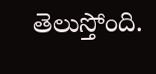తెలుస్తోంది.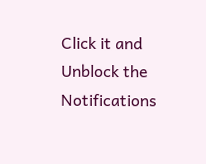Click it and Unblock the Notifications